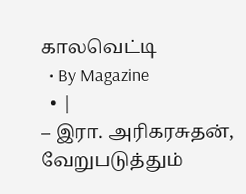காலவெட்டி
  • By Magazine
  • |
– இரா. அரிகரசுதன், வேறுபடுத்தும்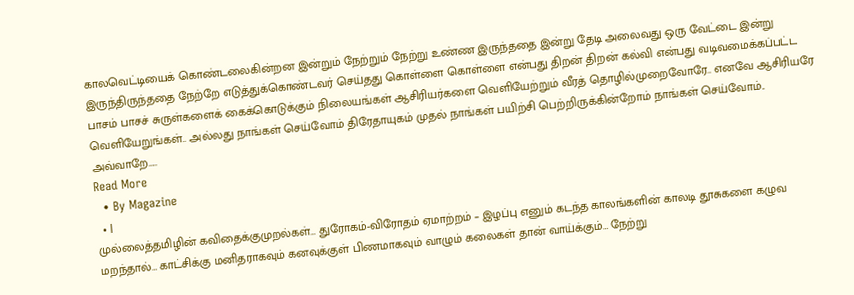காலவெட்டியைக் கொண்டலைகின்றன இன்றும் நேற்றும் நேற்று உண்ண இருந்ததை இன்று தேடி அலைவது ஒரு வேட்டை இன்று இருந்திருந்ததை நேற்றே எடுத்துக்கொண்டவர் செய்தது கொள்ளை கொள்ளை என்பது திறன் திறன் கல்வி என்பது வடிவமைக்கப்பட்ட பாசம் பாசச் சுருள்களைக் கைக்கொடுக்கும் நிலையங்கள் ஆசிரியர்களை வெளியேற்றும் வீரத் தொழில்முறைவோரே.. எனவே ஆசிரியரே வெளியேறுங்கள்.. அல்லது நாங்கள் செய்வோம் திரேதாயுகம் முதல் நாங்கள் பயிற்சி பெற்றிருக்கின்றோம் நாங்கள் செய்வோம்.. அவ்வாறே…..
Read More
  • By Magazine
  • |
முல்லைத்தமிழின் கவிதைக்குமுறல்கள்… துரோகம்-விரோதம் ஏமாற்றம் – இழப்பு எனும் கடந்த காலங்களின் காலடி தூசுகளை கழுவ மறந்தால்… காட்சிக்கு மனிதராகவும் கனவுக்குள் பிணமாகவும் வாழும் கலைகள் தான் வாய்க்கும்… நேற்று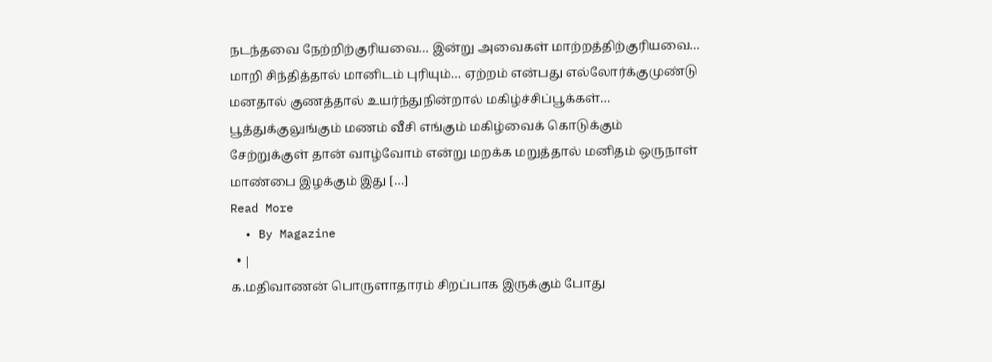நடந்தவை நேற்றிற்குரியவை… இன்று அவைகள் மாற்றத்திற்குரியவை… மாறி சிந்தித்தால் மானிடம் புரியும்… ஏற்றம் என்பது எல்லோர்க்குமுண்டு மனதால் குணத்தால் உயர்ந்துநின்றால் மகிழ்ச்சிப்பூக்கள்… பூத்துக்குலுங்கும் மணம் வீசி எங்கும் மகிழ்வைக் கொடுக்கும் சேற்றுக்குள் தான் வாழ்வோம் என்று மறக்க மறுத்தால் மனிதம் ஒருநாள் மாண்பை இழக்கும் இது […]
Read More
  • By Magazine
  • |
க.மதிவாணன் பொருளாதாரம் சிறப்பாக இருக்கும் போது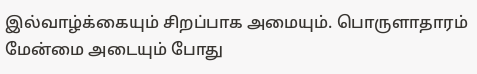இல்வாழ்க்கையும் சிறப்பாக அமையும். பொருளாதாரம் மேன்மை அடையும் போது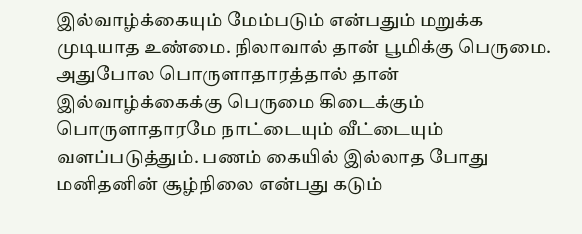இல்வாழ்க்கையும் மேம்படும் என்பதும் மறுக்க முடியாத உண்மை. நிலாவால் தான் பூமிக்கு பெருமை. அதுபோல பொருளாதாரத்தால் தான் இல்வாழ்க்கைக்கு பெருமை கிடைக்கும் பொருளாதாரமே நாட்டையும் வீட்டையும் வளப்படுத்தும். பணம் கையில் இல்லாத போது மனிதனின் சூழ்நிலை என்பது கடும்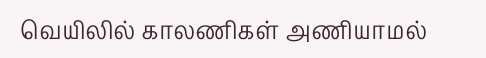வெயிலில் காலணிகள் அணியாமல்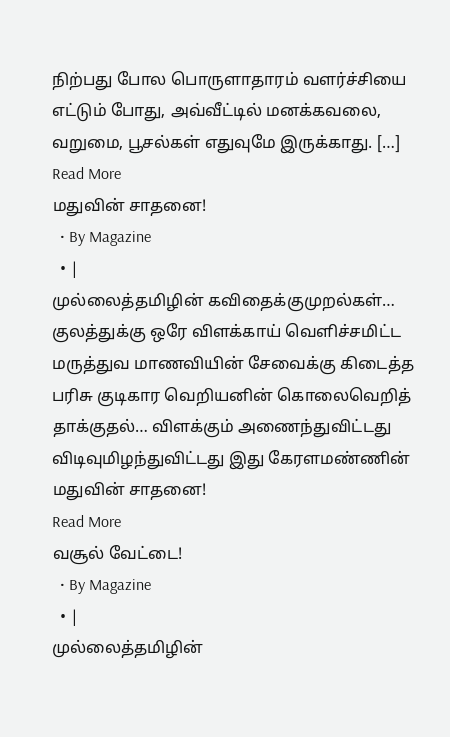நிற்பது போல பொருளாதாரம் வளர்ச்சியை எட்டும் போது, அவ்வீட்டில் மனக்கவலை, வறுமை, பூசல்கள் எதுவுமே இருக்காது. […]
Read More
மதுவின் சாதனை!
  • By Magazine
  • |
முல்லைத்தமிழின் கவிதைக்குமுறல்கள்… குலத்துக்கு ஒரே விளக்காய் வெளிச்சமிட்ட மருத்துவ மாணவியின் சேவைக்கு கிடைத்த பரிசு குடிகார வெறியனின் கொலைவெறித் தாக்குதல்… விளக்கும் அணைந்துவிட்டது விடிவுமிழந்துவிட்டது இது கேரளமண்ணின் மதுவின் சாதனை!
Read More
வசூல் வேட்டை!
  • By Magazine
  • |
முல்லைத்தமிழின்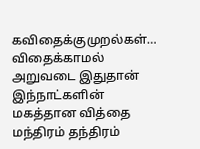கவிதைக்குமுறல்கள்… விதைக்காமல் அறுவடை இதுதான் இந்நாட்களின் மகத்தான வித்தை மந்திரம் தந்திரம்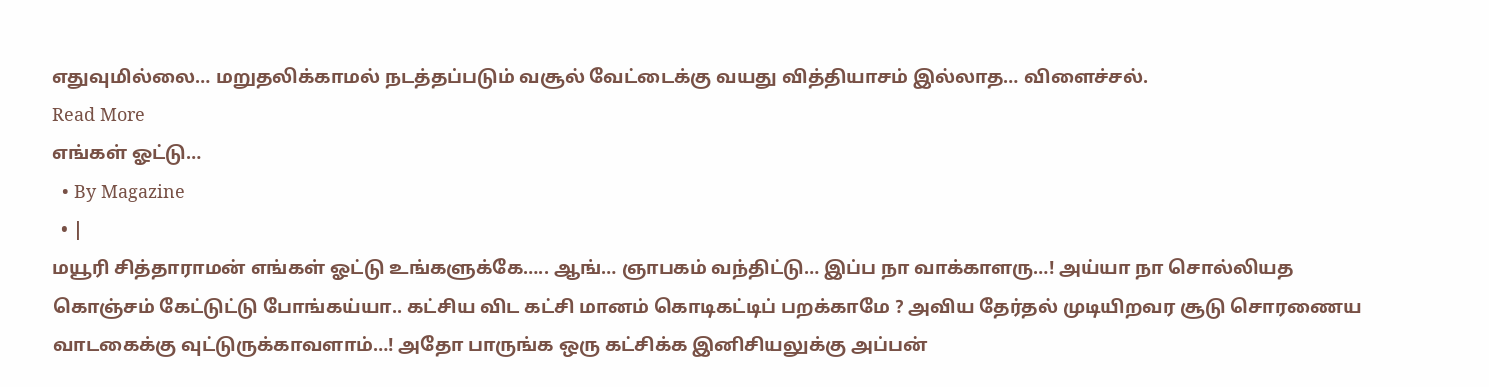எதுவுமில்லை… மறுதலிக்காமல் நடத்தப்படும் வசூல் வேட்டைக்கு வயது வித்தியாசம் இல்லாத… விளைச்சல்.
Read More
எங்கள் ஓட்டு…
  • By Magazine
  • |
மயூரி சித்தாராமன் எங்கள் ஓட்டு உங்களுக்கே….. ஆங்… ஞாபகம் வந்திட்டு… இப்ப நா வாக்காளரு…! அய்யா நா சொல்லியத கொஞ்சம் கேட்டுட்டு போங்கய்யா.. கட்சிய விட கட்சி மானம் கொடிகட்டிப் பறக்காமே ? அவிய தேர்தல் முடியிறவர சூடு சொரணைய வாடகைக்கு வுட்டுருக்காவளாம்…! அதோ பாருங்க ஒரு கட்சிக்க இனிசியலுக்கு அப்பன்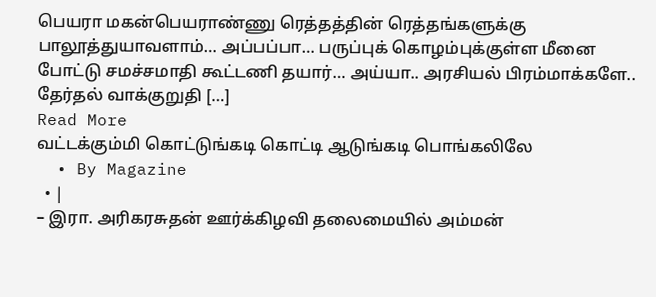பெயரா மகன்பெயராண்ணு ரெத்தத்தின் ரெத்தங்களுக்கு பாலூத்துயாவளாம்… அப்பப்பா… பருப்புக் கொழம்புக்குள்ள மீனை போட்டு சமச்சமாதி கூட்டணி தயார்… அய்யா.. அரசியல் பிரம்மாக்களே.. தேர்தல் வாக்குறுதி […]
Read More
வட்டக்கும்மி கொட்டுங்கடி கொட்டி ஆடுங்கடி பொங்கலிலே
  • By Magazine
  • |
– இரா. அரிகரசுதன் ஊர்க்கிழவி தலைமையில் அம்மன்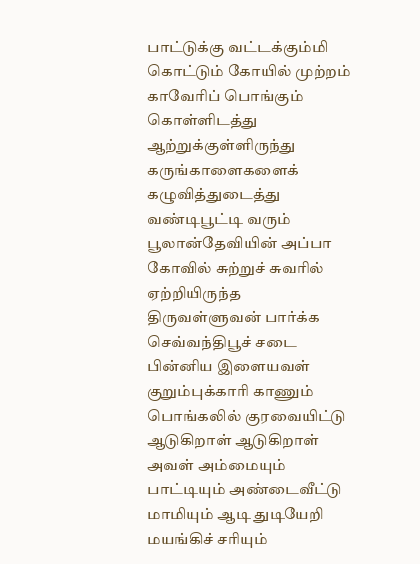பாட்டுக்கு வட்டக்கும்மி கொட்டும் கோயில் முற்றம் காவேரிப் பொங்கும் கொள்ளிடத்து ஆற்றுக்குள்ளிருந்து கருங்காளைகளைக் கழுவித்துடைத்து வண்டிபூட்டி வரும் பூலான்தேவியின் அப்பா கோவில் சுற்றுச் சுவரில் ஏற்றியிருந்த திருவள்ளுவன் பார்க்க செவ்வந்திபூச் சடை பின்னிய இளையவள் குறும்புக்காரி காணும் பொங்கலில் குரவையிட்டு ஆடுகிறாள் ஆடுகிறாள் அவள் அம்மையும் பாட்டியும் அண்டைவீட்டு மாமியும் ஆடி துடியேறி மயங்கிச் சரியும்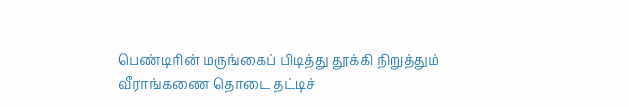பெண்டிரின் மருங்கைப் பிடித்து தூக்கி நிறுத்தும் வீராங்கணை தொடை தட்டிச்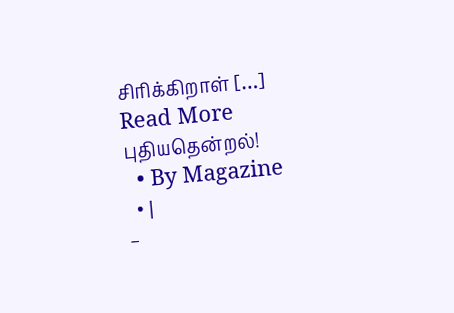சிரிக்கிறாள் […]
Read More
புதியதென்றல்!
  • By Magazine
  • |
–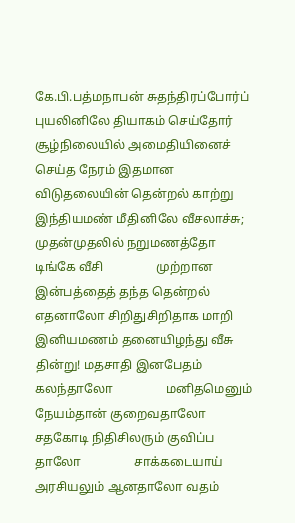கே.பி.பத்மநாபன் சுதந்திரப்போர்ப் புயலினிலே தியாகம் செய்தோர்                 சூழ்நிலையில் அமைதியினைச் செய்த நேரம் இதமான விடுதலையின் தென்றல் காற்று                 இந்தியமண் மீதினிலே வீசலாச்சு; முதன்முதலில் நறுமணத்தோ டிங்கே வீசி                 முற்றான இன்பத்தைத் தந்த தென்றல் எதனாலோ சிறிதுசிறிதாக மாறி                 இனியமணம் தனையிழந்து வீசு தின்று! மதசாதி இனபேதம் கலந்தாலோ                 மனிதமெனும் நேயம்தான் குறைவதாலோ சதகோடி நிதிசிலரும் குவிப்ப தாலோ                 சாக்கடையாய் அரசியலும் ஆனதாலோ வதம்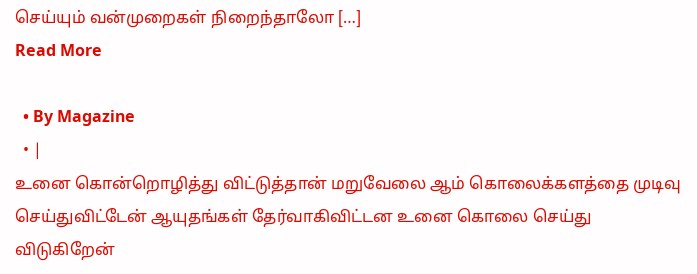செய்யும் வன்முறைகள் நிறைந்தாலோ […]
Read More

  • By Magazine
  • |
உனை கொன்றொழித்து விட்டுத்தான் மறுவேலை ஆம் கொலைக்களத்தை முடிவு செய்துவிட்டேன் ஆயுதங்கள் தேர்வாகிவிட்டன உனை கொலை செய்து விடுகிறேன்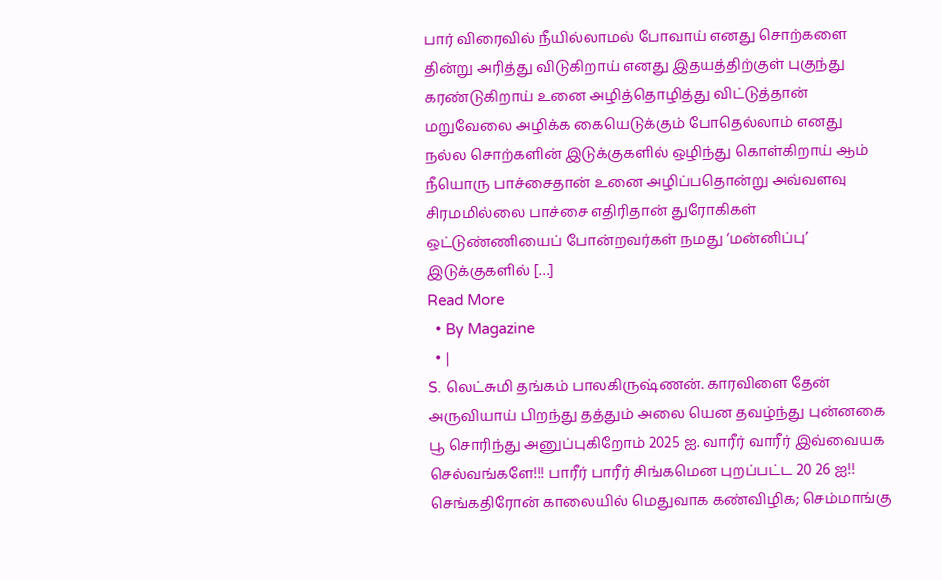பார் விரைவில் நீயில்லாமல் போவாய் எனது சொற்களை தின்று அரித்து விடுகிறாய் எனது இதயத்திற்குள் புகுந்து கரண்டுகிறாய் உனை அழித்தொழித்து விட்டுத்தான் மறுவேலை அழிக்க கையெடுக்கும் போதெல்லாம் எனது நல்ல சொற்களின் இடுக்குகளில் ஒழிந்து கொள்கிறாய் ஆம் நீயொரு பாச்சைதான் உனை அழிப்பதொன்று அவ்வளவு சிரமமில்லை பாச்சை எதிரிதான் துரோகிகள் ஒட்டுண்ணியைப் போன்றவர்கள் நமது ‘மன்னிப்பு’ இடுக்குகளில் […]
Read More
  • By Magazine
  • |
S. லெட்சுமி தங்கம் பாலகிருஷ்ணன். காரவிளை தேன் அருவியாய் பிறந்து தத்தும் அலை யென தவழ்ந்து புன்னகை பூ சொரிந்து அனுப்புகிறோம் 2025 ஐ. வாரீர் வாரீர் இவ்வையக செல்வங்களே!!! பாரீர் பாரீர் சிங்கமென புறப்பட்ட 20 26 ஐ!! செங்கதிரோன் காலையில் மெதுவாக கண்விழிக; செம்மாங்கு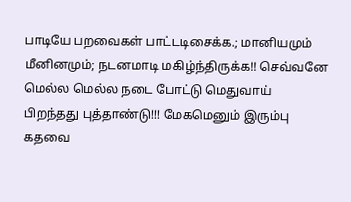பாடியே பறவைகள் பாட்டடிசைக்க.; மானியமும் மீனினமும்; நடனமாடி மகிழ்ந்திருக்க!! செவ்வனே மெல்ல மெல்ல நடை போட்டு மெதுவாய் பிறந்தது புத்தாண்டு!!! மேகமெனும் இரும்பு கதவை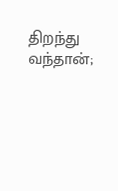திறந்து வந்தான்;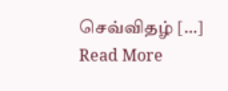செவ்விதழ் […]
Read More